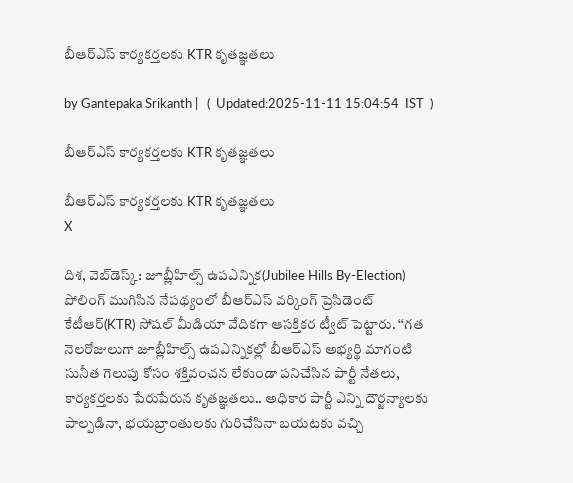బీఆర్ఎస్ కార్యకర్తలకు KTR కృతజ్ఞతలు

by Gantepaka Srikanth |   (  Updated:2025-11-11 15:04:54  IST  )

బీఆర్ఎస్ కార్యకర్తలకు KTR కృతజ్ఞతలు

బీఆర్ఎస్ కార్యకర్తలకు KTR కృతజ్ఞతలు
X

దిశ, వెబ్‌డెస్క్: జూబ్లీహిల్స్ ఉపఎన్నిక(Jubilee Hills By-Election) పోలింగ్ ముగిసిన నేపథ్యంలో బీఆర్ఎస్ వర్కింగ్ ప్రెసిడెంట్ కేటీఆర్(KTR) సోషల్ మీడియా వేదికగా ఆసక్తికర ట్వీట్ పెట్టారు. ‘‘గత నెలరోజులుగా జూబ్లీహిల్స్ ఉపఎన్నికల్లో బీఆర్ఎస్ అభ్యర్థి మాగంటి సునీత గెలుపు కోసం శక్తివంచన లేకుండా పనిచేసిన పార్టీ నేతలు, కార్యకర్తలకు పేరుపేరున కృతజ్ఞతలు.. అధికార పార్టీ ఎన్ని దౌర్జన్యాలకు పాల్పడినా, భయబ్రాంతులకు గురిచేసినా బయటకు వచ్చి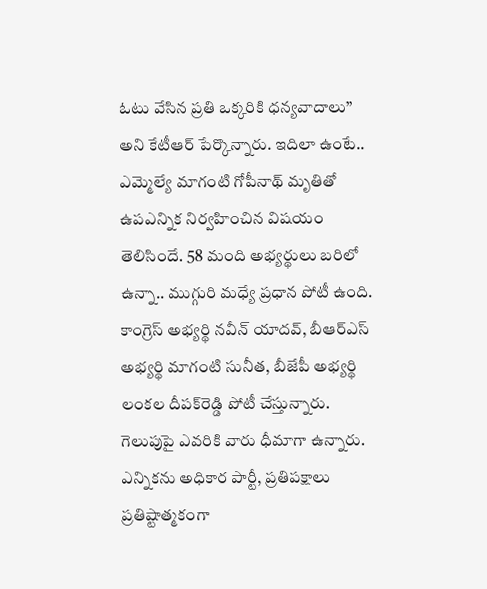ఓటు వేసిన ప్రతి ఒక్కరికి ధన్యవాదాలు’’ అని కేటీఆర్ పేర్కొన్నారు. ఇదిలా ఉంటే.. ఎమ్మెల్యే మాగంటి గోపీనాథ్‌ మృతితో ఉపఎన్నిక నిర్వహించిన విషయం తెలిసిందే. 58 మంది అభ్యర్థులు బరిలో ఉన్నా.. ముగ్గురి మధ్యే ప్రధాన పోటీ ఉంది. కాంగ్రెస్ అభ్యర్థి నవీన్ యాదవ్, బీఆర్ఎస్ అభ్యర్థి మాగంటి సునీత, బీజేపీ అభ్యర్థి లంకల దీపక్‌రెడ్డి పోటీ చేస్తున్నారు. గెలుపుపై ఎవరికి వారు ధీమాగా ఉన్నారు. ఎన్నికను అధికార పార్టీ, ప్రతిపక్షాలు ప్రతిష్టాత్మకంగా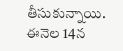తీసుకున్నాయి. ఈనెల 14న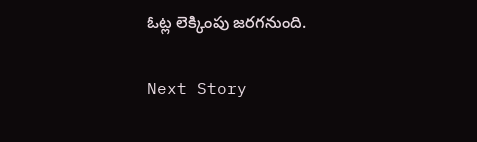ఓట్ల లెక్కింపు జరగనుంది.

Next Story